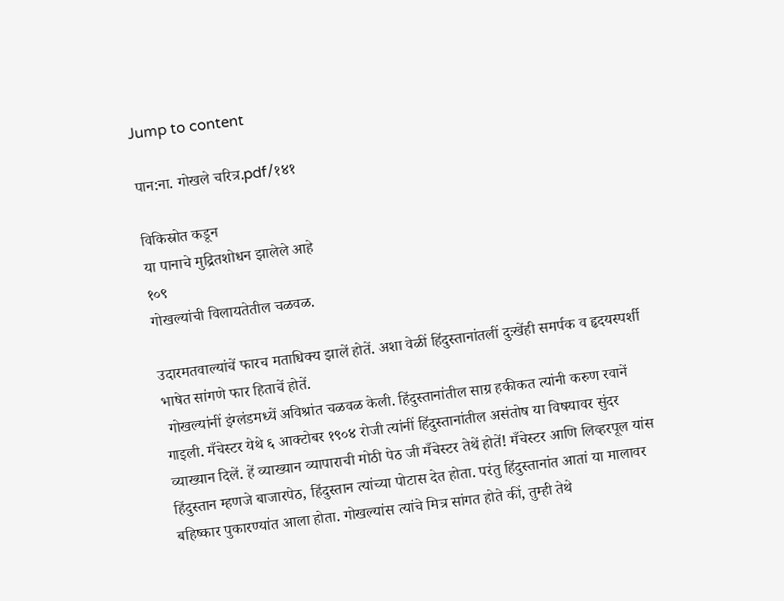Jump to content

पान:ना. गोखले चरित्र.pdf/१४१

विकिस्रोत कडून
या पानाचे मुद्रितशोधन झालेले आहे
१०९
गोखल्यांची विलायतेतील चळवळ.

उदारमतवाल्यांचें फारच मताधिक्य झालें होतें. अशा वेळीं हिंदुस्तानांतलीं दुःखेंही समर्पक व हृदयस्पर्शी भाषेत सांगणे फार हिताचें होतें.
 गोखल्यांनीं इंग्लंडमध्यें अविश्रांत चळवळ केली. हिंदुस्तानांतील साग्र हकीकत त्यांनी करुण रवानें गाइली. मँचेस्टर येथे ६ आक्टोबर १९०४ रोजी त्यांनीं हिंदुस्तानांतील असंतोष या विषयावर सुंदर व्याख्यान दिलें. हें व्याख्यान व्यापाराची मोठी पेठ जी मँचेस्टर तेथें होतें! मँचेस्टर आणि लिव्हरपूल यांस हिंदुस्तान म्हणजे बाजारपेठ, हिंदुस्तान त्यांच्या पोटास देत होता. परंतु हिंदुस्तानांत आतां या मालावर बहिष्कार पुकारण्यांत आला होता. गोखल्यांस त्यांचे मित्र सांगत होते कीं, तुम्ही तेथे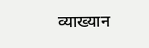व्याख्यान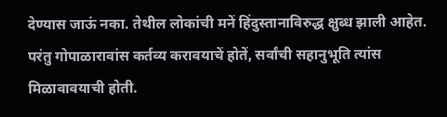देण्यास जाऊं नका. तेथील लोकांची मनें हिंदुस्तानाविरुद्ध क्षुब्ध झाली आहेत. परंतु गोपाळारावांस कर्तव्य करावयाचें होतें, सर्वांची सहानुभूति त्यांस मिळावावयाची होती.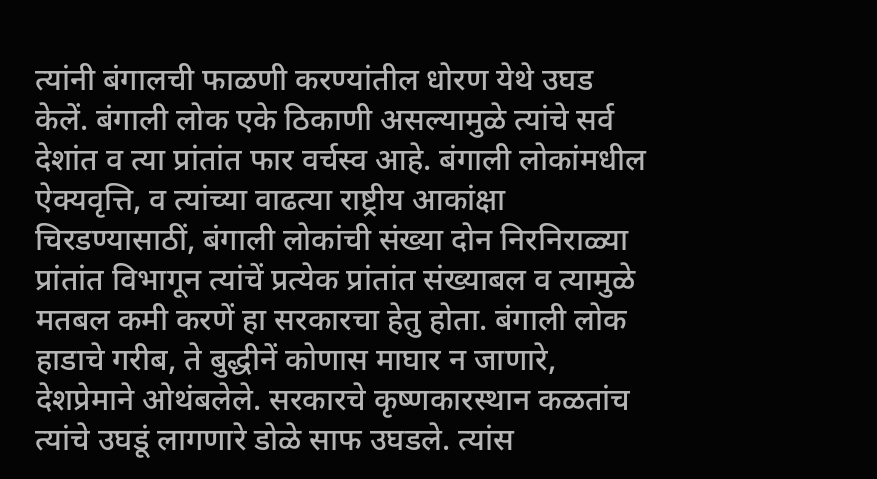त्यांनी बंगालची फाळणी करण्यांतील धोरण येथे उघड केलें. बंगाली लोक एके ठिकाणी असल्यामुळे त्यांचे सर्व देशांत व त्या प्रांतांत फार वर्चस्व आहे. बंगाली लोकांमधील ऐक्यवृत्ति, व त्यांच्या वाढत्या राष्ट्रीय आकांक्षा चिरडण्यासाठीं, बंगाली लोकांची संख्या दोन निरनिराळ्या प्रांतांत विभागून त्यांचें प्रत्येक प्रांतांत संख्याबल व त्यामुळे मतबल कमी करणें हा सरकारचा हेतु होता. बंगाली लोक हाडाचे गरीब, ते बुद्धीनें कोणास माघार न जाणारे, देशप्रेमाने ओथंबलेले. सरकारचे कृष्णकारस्थान कळतांच त्यांचे उघडूं लागणारे डोळे साफ उघडले. त्यांस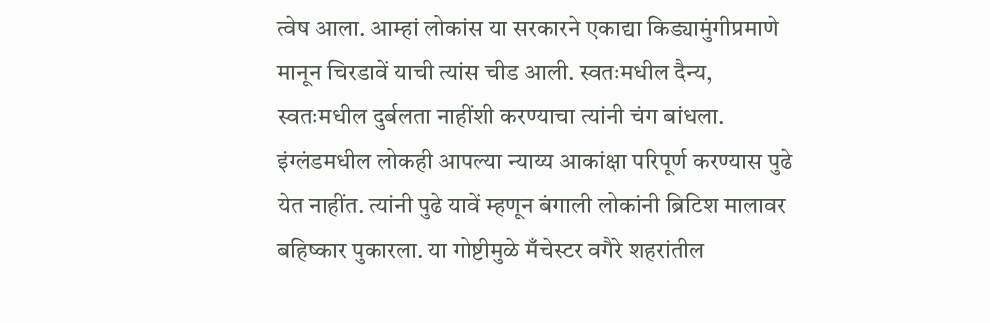त्वेष आला. आम्हां लोकांस या सरकारने एकाद्या किड्यामुंगीप्रमाणे मानून चिरडावें याची त्यांस चीड आली. स्वतःमधील दैन्य, स्वतःमधील दुर्बलता नाहींशी करण्याचा त्यांनी चंग बांधला. इंग्लंडमधील लोकही आपल्या न्याय्य आकांक्षा परिपूर्ण करण्यास पुढे येत नाहींत. त्यांनी पुढे यावें म्हणून बंगाली लोकांनी ब्रिटिश मालावर बहिष्कार पुकारला. या गोष्टीमुळे मँचेस्टर वगैरे शहरांतील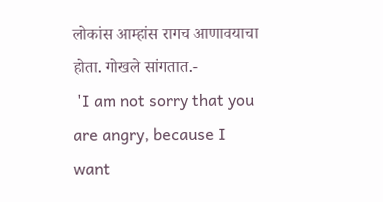लोकांस आम्हांस रागच आणावयाचा होता. गोखले सांगतात.-
 'I am not sorry that you are angry, because I want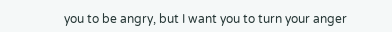you to be angry, but I want you to turn your anger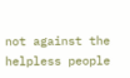not against the helpless people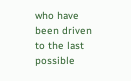who have been driven to the last possible